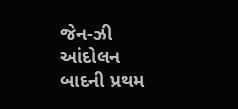જેન-ઝી આંદોલન બાદની પ્રથમ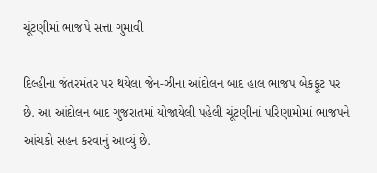ચૂંટણીમાં ભાજપે સત્તા ગુમાવી

દિલ્હીના જંતરમંતર પર થયેલા જેન-ઝીના આંદોલન બાદ હાલ ભાજપ બેકફૂટ પર છે. આ આંદોલન બાદ ગુજરાતમાં યોજાયેલી પહેલી ચૂંટણીનાં પરિણામોમાં ભાજપને આંચકો સહન કરવાનું આવ્યું છે.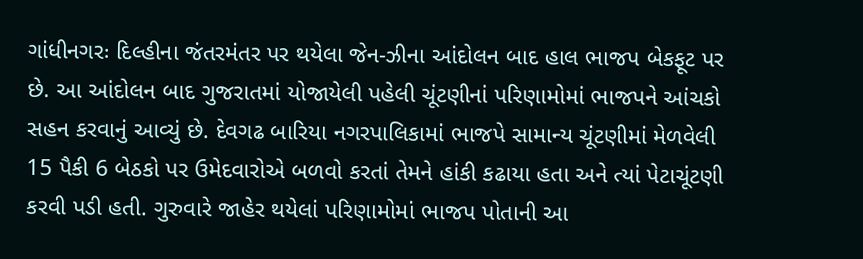ગાંધીનગરઃ દિલ્હીના જંતરમંતર પર થયેલા જેન-ઝીના આંદોલન બાદ હાલ ભાજપ બેકફૂટ પર છે. આ આંદોલન બાદ ગુજરાતમાં યોજાયેલી પહેલી ચૂંટણીનાં પરિણામોમાં ભાજપને આંચકો સહન કરવાનું આવ્યું છે. દેવગઢ બારિયા નગરપાલિકામાં ભાજપે સામાન્ય ચૂંટણીમાં મેળવેલી 15 પૈકી 6 બેઠકો પર ઉમેદવારોએ બળવો કરતાં તેમને હાંકી કઢાયા હતા અને ત્યાં પેટાચૂંટણી કરવી પડી હતી. ગુરુવારે જાહેર થયેલાં પરિણામોમાં ભાજપ પોતાની આ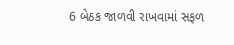6 બેઠક જાળવી રાખવામાં સફળ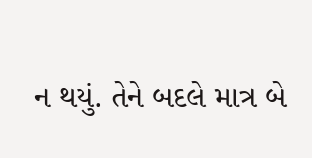ન થયું. તેને બદલે માત્ર બે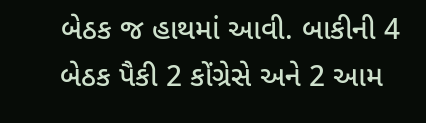બેઠક જ હાથમાં આવી. બાકીની 4 બેઠક પૈકી 2 કોંગ્રેસે અને 2 આમ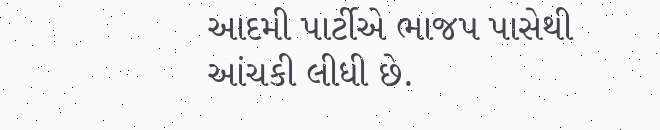આદમી પાર્ટીએ ભાજપ પાસેથી આંચકી લીધી છે.